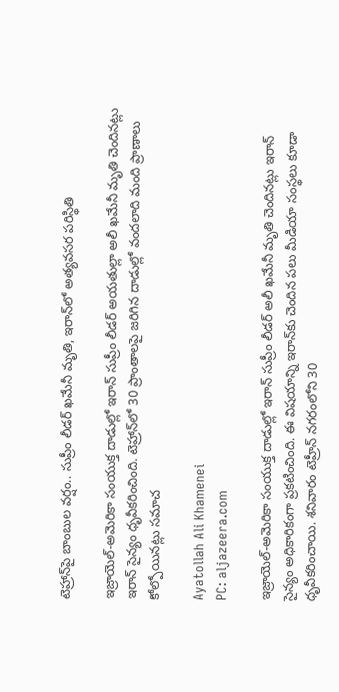టెహ్రాన్‌పై బాంబుల వర్షం.. సుప్రీం లీడ‌ర్ ఖమేనీ మృతి, ఇరాన్‌లో అత్యవసర పరిస్థితి

ఇజ్రాయెల్-అమెరికా సంయుక్త దాడుల్లో ఇరాన్ సుప్రీం లీడర్ అయతుల్లా అలీ ఖమేనీ మృతి చెందినట్లు ఇరాన్ సైన్యం ధృవీకరించింది. టెహ్రాన్‌లో 30 ప్రాంతాలపై జరిగిన దాడుల్లో వందలాది మంది ప్రాణాలు కోల్పోయినట్లు సమాచ

Ayatollah Ali Khamenei
PC: aljazeera.com

ఇజ్రాయెల్-అమెరికా సంయుక్త దాడుల్లో ఇరాన్ సుప్రీం లీడర్ అలీ ఖ‌మేనీ మృతి చెందినట్లు ఇరాన్ సైన్యం అధికారికంగా ప్రకటించింది. ఈ విషయాన్ని ఇరాన్‌కు చెందిన పలు మీడియా సంస్థలు కూడా ధృవీకరించాయి. శనివారం టెహ్రీన్ నగరంలోని 30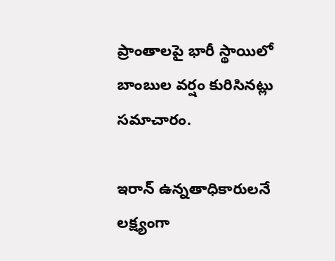ప్రాంతాలపై భారీ స్థాయిలో బాంబుల వర్షం కురిసినట్లు సమాచారం.

ఇరాన్ ఉన్నతాధికారులనే లక్ష్యంగా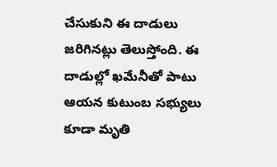చేసుకుని ఈ దాడులు జరిగినట్లు తెలుస్తోంది. ఈ దాడుల్లో ఖమేనీతో పాటు ఆయన కుటుంబ సభ్యులు కూడా మృతి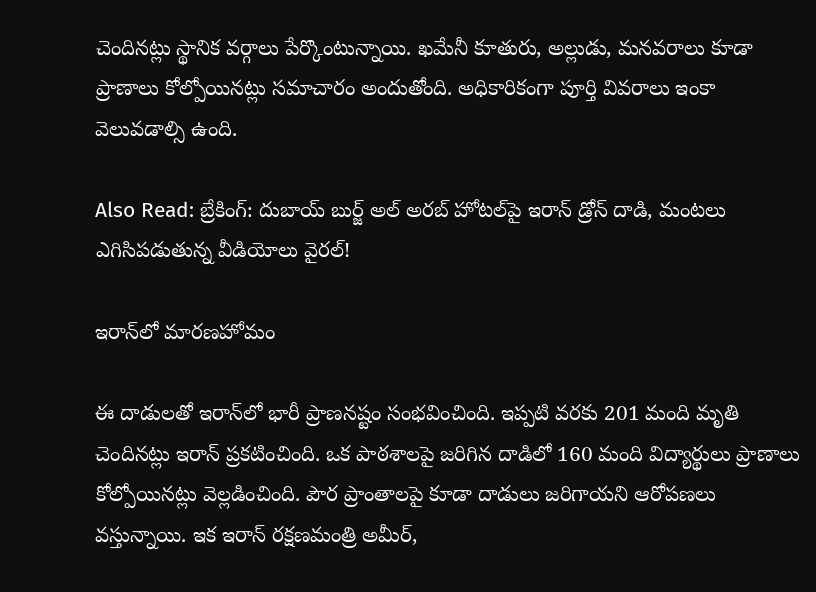చెందినట్లు స్థానిక వర్గాలు పేర్కొంటున్నాయి. ఖమేనీ కూతురు, అల్లుడు, మనవరాలు కూడా ప్రాణాలు కోల్పోయినట్లు సమాచారం అందుతోంది. అధికారికంగా పూర్తి వివరాలు ఇంకా వెలువడాల్సి ఉంది.

Also Read: బ్రేకింగ్: దుబాయ్ బుర్జ్ అల్ అరబ్ హోటల్‌పై ఇరాన్ డ్రోన్ దాడి, మంటలు ఎగిసిపడుతున్న వీడియోలు వైరల్!

ఇరాన్‌లో మారణహోమం

ఈ దాడులతో ఇరాన్‌లో భారీ ప్రాణనష్టం సంభవించింది. ఇప్పటి వరకు 201 మంది మృతి చెందినట్లు ఇరాన్ ప్రకటించింది. ఒక పాఠశాలపై జరిగిన దాడిలో 160 మంది విద్యార్థులు ప్రాణాలు కోల్పోయినట్లు వెల్లడించింది. పౌర ప్రాంతాలపై కూడా దాడులు జరిగాయని ఆరోపణలు వస్తున్నాయి. ఇక ఇరాన్ రక్షణమంత్రి అమీర్,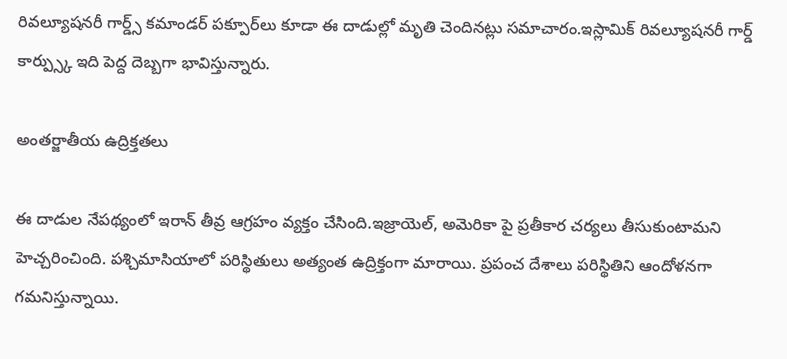రివల్యూషనరీ గార్డ్స్ కమాండర్ పక్పూర్‌లు కూడా ఈ దాడుల్లో మృతి చెందినట్లు సమాచారం.ఇస్లామిక్ రివ‌ల్యూష‌న‌రీ గార్డ్ కార్ప్స్కు ఇది పెద్ద దెబ్బగా భావిస్తున్నారు.

అంతర్జాతీయ ఉద్రిక్తతలు

ఈ దాడుల నేపథ్యంలో ఇరాన్ తీవ్ర ఆగ్రహం వ్యక్తం చేసింది.ఇజ్రాయెల్, అమెరికా పై ప్రతీకార చర్యలు తీసుకుంటామని హెచ్చరించింది. పశ్చిమాసియాలో పరిస్థితులు అత్యంత ఉద్రిక్తంగా మారాయి. ప్రపంచ దేశాలు పరిస్థితిని ఆందోళనగా గమనిస్తున్నాయి.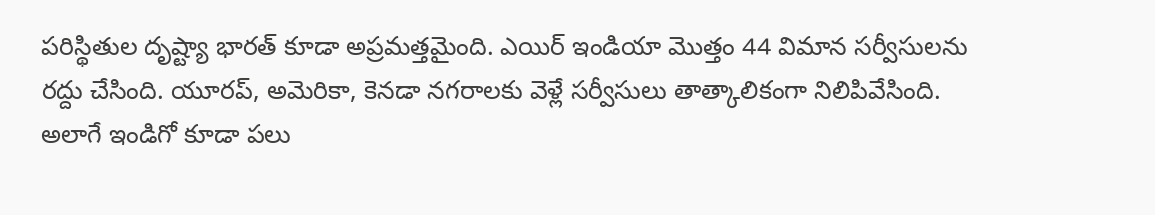పరిస్థితుల దృష్ట్యా భారత్ కూడా అప్రమత్తమైంది. ఎయిర్ ఇండియా మొత్తం 44 విమాన సర్వీసులను రద్దు చేసింది. యూరప్, అమెరికా, కెనడా నగరాలకు వెళ్లే సర్వీసులు తాత్కాలికంగా నిలిపివేసింది. అలాగే ఇండిగో కూడా పలు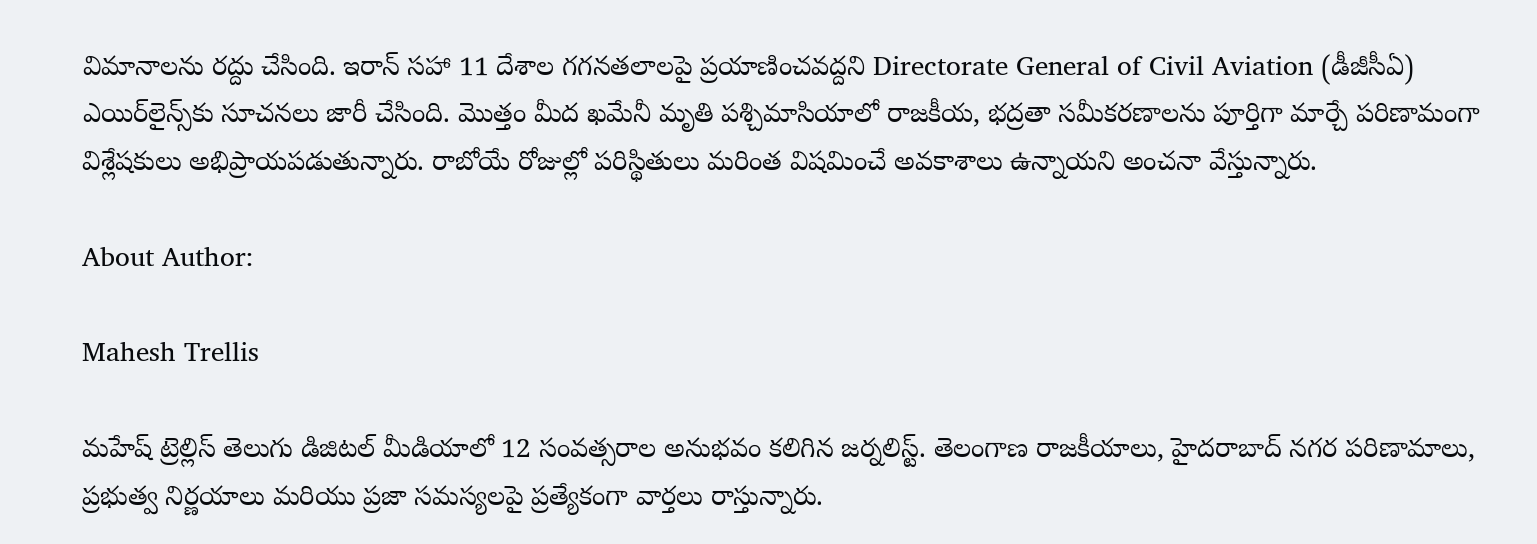విమానాలను రద్దు చేసింది. ఇరాన్ సహా 11 దేశాల గగనతలాలపై ప్రయాణించవద్దని Directorate General of Civil Aviation (డీజీసీఏ) ఎయిర్‌లైన్స్‌కు సూచనలు జారీ చేసింది. మొత్తం మీద ఖమేనీ మృతి పశ్చిమాసియాలో రాజకీయ, భద్రతా సమీకరణాలను పూర్తిగా మార్చే పరిణామంగా విశ్లేషకులు అభిప్రాయపడుతున్నారు. రాబోయే రోజుల్లో పరిస్థితులు మరింత విషమించే అవకాశాలు ఉన్నాయని అంచనా వేస్తున్నారు.

About Author:

Mahesh Trellis

మహేష్ ట్రెల్లిస్ తెలుగు డిజిటల్ మీడియాలో 12 సంవత్సరాల అనుభవం కలిగిన జర్నలిస్ట్‌. తెలంగాణ రాజకీయాలు, హైదరాబాద్ నగర పరిణామాలు, ప్రభుత్వ నిర్ణయాలు మరియు ప్రజా సమస్యలపై ప్రత్యేకంగా వార్తలు రాస్తున్నారు.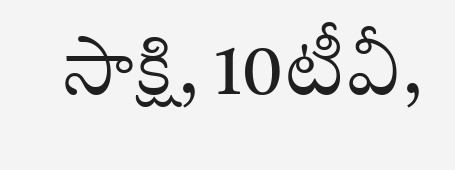సాక్షి, 10టీవీ,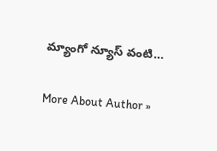మ్యాంగో న్యూస్ వంటి…

More About Author »